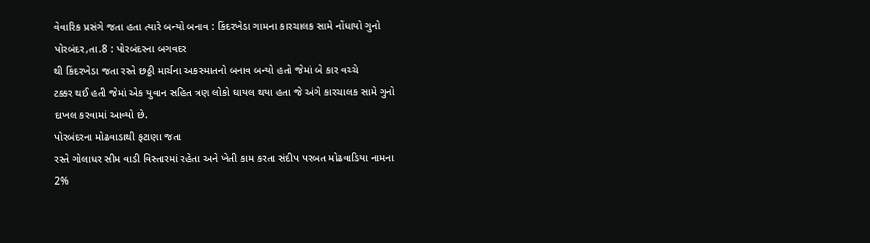વેવારિક પ્રસંગે જતા હતા ત્યારે બન્યો બનાવ : કિંદરખેડા ગામના કારચાલક સામે નોંધાયો ગુનો
પોરબંદર,તા.8 : પોરબંદરના બગવદર
થી કિંદરખેડા જતા રસ્તે છઠ્ઠી માર્ચના અકસ્માતનો બનાવ બન્યો હતો જેમાં બે કાર વચ્ચે
ટક્કર થઈ હતી જેમાં એક યુવાન સહિત ત્રણ લોકો ઘાયલ થયા હતા જે અંગે કારચાલક સામે ગુનો
દાખલ કરવામાં આવ્યો છે.
પોરબંદરના મોઢવાડાથી ફટાણા જતા
રસ્તે ગોલાધર સીમ વાડી વિસ્તારમાં રહેતા અને ખેતી કામ કરતા સંદીપ પરબત મોઢવાડિયા નામના
2%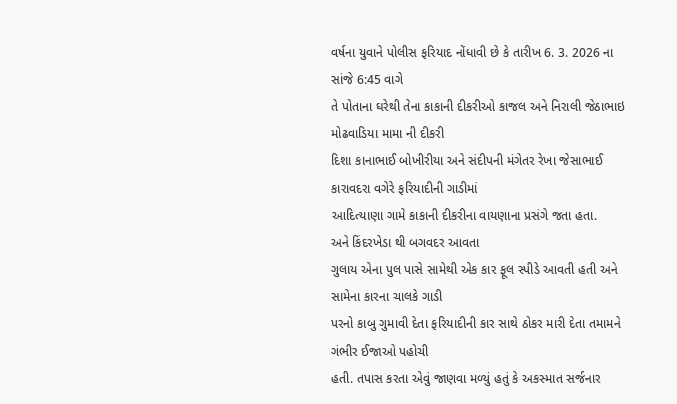વર્ષના યુવાને પોલીસ ફરિયાદ નોંધાવી છે કે તારીખ 6. 3. 2026 ના સાંજે 6:45 વાગે
તે પોતાના ઘરેથી તેના કાકાની દીકરીઓ કાજલ અને નિરાલી જેઠાભાઇ મોઢવાડિયા મામા ની દીકરી
દિશા કાનાભાઈ બોખીરીયા અને સંદીપની મંગેતર રેખા જેસાભાઈ કારાવદરા વગેરે ફરિયાદીની ગાડીમાં
આદિત્યાણા ગામે કાકાની દીકરીના વાયણાના પ્રસંગે જતા હતા.
અને કિંદરખેડા થી બગવદર આવતા
ગુલાય એના પુલ પાસે સામેથી એક કાર ફૂલ સ્પીડે આવતી હતી અને સામેના કારના ચાલકે ગાડી
પરનો કાબુ ગુમાવી દેતા ફરિયાદીની કાર સાથે ઠોકર મારી દેતા તમામને ગંભીર ઈજાઓ પહોચી
હતી. તપાસ કરતા એવું જાણવા મળ્યું હતું કે અકસ્માત સર્જનાર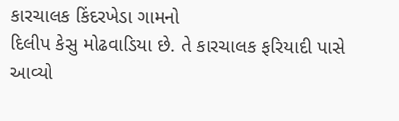કારચાલક કિંદરખેડા ગામનો
દિલીપ કેસુ મોઢવાડિયા છે. તે કારચાલક ફરિયાદી પાસે આવ્યો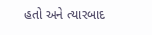હતો અને ત્યારબાદ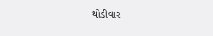થોડીવાર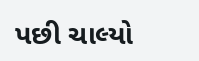પછી ચાલ્યો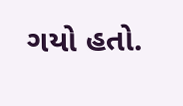ગયો હતો.